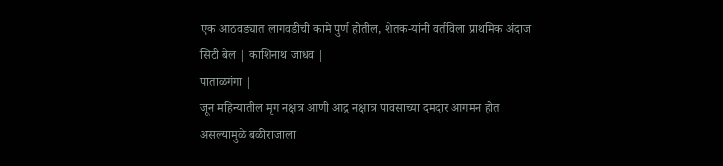एक आठवड्यात लागवडीची कामे पुर्ण होतील, शेतक-यांनी वर्तविला प्राथमिक अंदाज
सिटी बेल | काशिनाथ जाधव |
पाताळगंगा |
जून महिन्यातील मृग नक्षत्र आणी आद्र नक्षात्र पावसाच्या दमदार आगमन होत असल्यामुळे बळीराजाला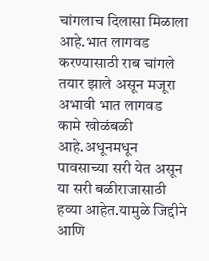चांगलाच दिलासा मिळाला आहे.भात लागवड करण्यासाठी राब चांगले तयार झाले असून मजूरा अभावी भात लागवड कामे खोळंबळी आहे.अधूनमधून पावसाच्या सरी येत असून या सरी बळीराजासाठी हव्या आहेत.यामुळे जिद्दीने आणि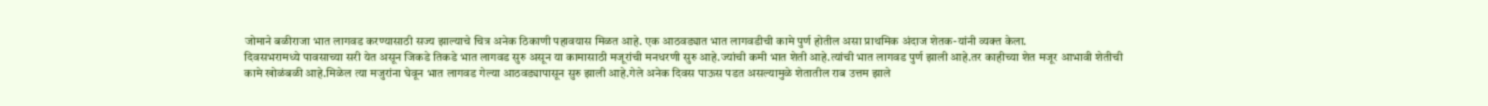जोमाने बळीराजा भात लागवड करण्यासाठी सज्य झाल्याचे चित्र अनेक ठिकाणी पहावयास मिळत आहे. एक आठवड्यात भात लागवडीची कामे पुर्ण होतील असा प्राथमिक अंदाज शेतक-यांनी व्यक्त केला.
दिवसभरामध्ये पावसाच्या सरी येत असून जिकडे तिकडे भात लागवड सुरु असून या कामासाठी मजूरांची मनधरणी सुरु आहे.ज्यांची कमी भात शेती आहे.त्यांची भात लागवड पुर्ण झाली आहे.तर काहीच्या शेत मजूर आभावी शेतीची कामे खोळंबळी आहे.मिळेल त्या मजुरांना घेवून भात लागवड गेल्या आठवड्यापासून सुरु झाली आहे.गेले अनेक दिवस पाऊस पडत असल्यामुळे शेतातील राब उत्तम झाले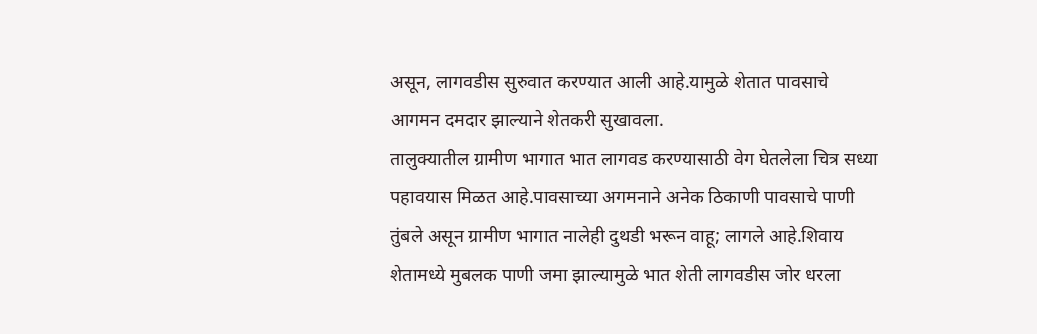असून, लागवडीस सुरुवात करण्यात आली आहे.यामुळे शेतात पावसाचे आगमन दमदार झाल्याने शेतकरी सुखावला.
तालुक्यातील ग्रामीण भागात भात लागवड करण्यासाठी वेग घेतलेला चित्र सध्या पहावयास मिळत आहे.पावसाच्या अगमनाने अनेक ठिकाणी पावसाचे पाणी तुंबले असून ग्रामीण भागात नालेही दुथडी भरून वाहू; लागले आहे.शिवाय शेतामध्ये मुबलक पाणी जमा झाल्यामुळे भात शेती लागवडीस जोर धरला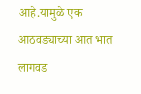आहे.यामुळे एक आठवड्याच्या आत भात लागवड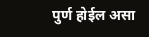पुर्ण होईल असा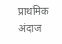प्राथमिक अंदाज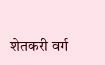शेतकरी वर्ग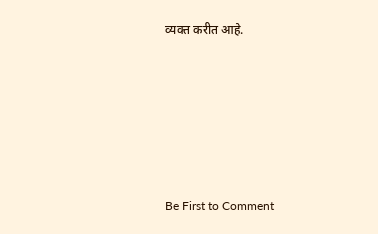व्यक्त करीत आहे.








Be First to Comment